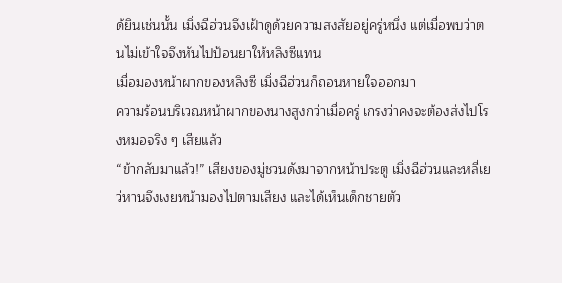ด้ยินเช่นนั้น เมิ่งฉีฮ่วนจึงเฝ้าดูด้วยความสงสัยอยู่ครู่หนึ่ง แต่เมื่อพบว่าตนไม่เข้าใจจึงหันไปป้อนยาให้หลิงซีแทน
เมื่อมองหน้าผากของหลิงซี เมิ่งฉีฮ่วนก็ถอนหายใจออกมา
ความร้อนบริเวณหน้าผากของนางสูงกว่าเมื่อครู่ เกรงว่าคงจะต้องส่งไปโรงหมอจริง ๆ เสียแล้ว
“ข้ากลับมาแล้ว!” เสียงของมู่ชวนดังมาจากหน้าประตู เมิ่งฉีฮ่วนและหลี่เยว่หานจึงเงยหน้ามองไปตามเสียง และได้เห็นเด็กชายตัว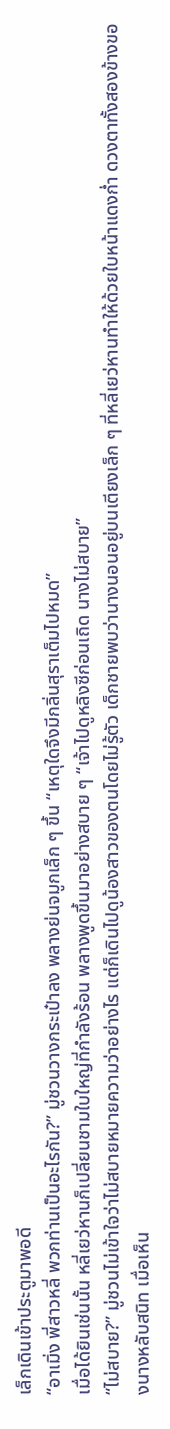เล็กเดินเข้าประตูมาพอดี
“อาเมิ่ง พี่สาวหลี่ พวกท่านเป็นอะไรกัน?” มู่ชวนวางกระเป๋าลง พลางย่นจมูกเล็ก ๆ ขึ้น “เหตุใดจึงมีกลิ่นสุราเต็มไปหมด”
เมื่อได้ยินเช่นนั้น หลี่เยว่หานก็เปลี่ยนชามใบใหญ่ที่กำลังร้อน พลางพูดขึ้นมาอย่างสบาย ๆ “เจ้าไปดูหลิงซีก่อนเถิด นางไม่สบาย”
“ไม่สบาย?” มู่ชวนไม่เข้าใจว่าไม่สบายหมายความว่าอย่างไร แต่ก็เดินไปดูน้องสาวของตนโดยไม่รู้ตัว เด็กชายพบว่านางนอนอยู่บนเตียงเล็ก ๆ ที่หลี่เยว่หานทำให้ด้วยใบหน้าแดงก่ำ ดวงตาทั้งสองข้างของนางหลับสนิท เมื่อเห็น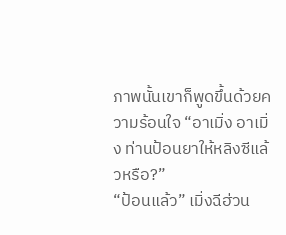ภาพนั้นเขาก็พูดขึ้นด้วยความร้อนใจ “อาเมิ่ง อาเมิ่ง ท่านป้อนยาให้หลิงซีแล้วหรือ?”
“ป้อนแล้ว” เมิ่งฉีฮ่วน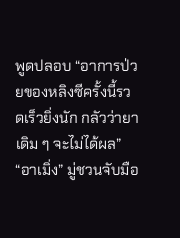พูดปลอบ “อาการป่วยของหลิงซีครั้งนี้รวดเร็วยิ่งนัก กลัวว่ายาเดิม ๆ จะไม่ได้ผล”
“อาเมิ่ง” มู่ชวนจับมือ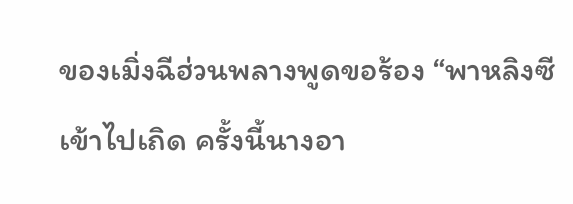ของเมิ่งฉีฮ่วนพลางพูดขอร้อง “พาหลิงซีเข้าไปเถิด ครั้งนี้นางอา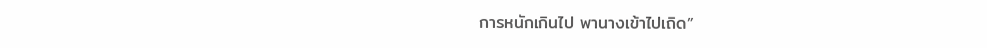การหนักเกินไป พานางเข้าไปเถิด”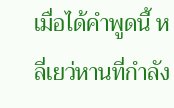เมื่อได้คำพูดนี้ หลี่เยว่หานที่กำลัง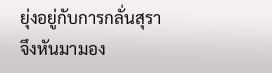ยุ่งอยู่กับการกลั่นสุราจึงหันมามอง